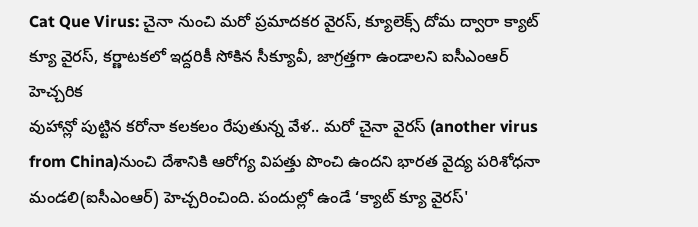Cat Que Virus: చైనా నుంచి మరో ప్రమాదకర వైరస్, క్యూలెక్స్ దోమ ద్వారా క్యాట్ క్యూ వైరస్, కర్ణాటకలో ఇద్దరికీ సోకిన సీక్యూవీ, జాగ్రత్తగా ఉండాలని ఐసీఎంఆర్ హెచ్చరిక
వుహాన్లో పుట్టిన కరోనా కలకలం రేపుతున్న వేళ.. మరో చైనా వైరస్ (another virus from China)నుంచి దేశానికి ఆరోగ్య విపత్తు పొంచి ఉందని భారత వైద్య పరిశోధనా మండలి(ఐసీఎంఆర్) హెచ్చరించింది. పందుల్లో ఉండే ‘క్యాట్ క్యూ వైరస్'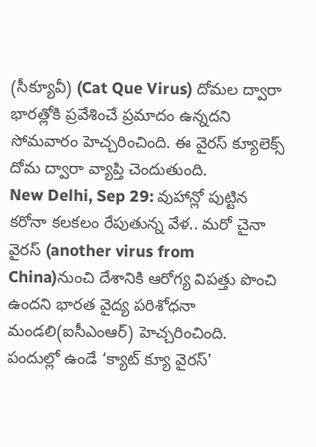(సీక్యూవీ) (Cat Que Virus) దోమల ద్వారా భారత్లోకి ప్రవేశించే ప్రమాదం ఉన్నదని సోమవారం హెచ్చరించింది. ఈ వైరస్ క్యూలెక్స్ దోమ ద్వారా వ్యాప్తి చెందుతుంది.
New Delhi, Sep 29: వుహాన్లో పుట్టిన కరోనా కలకలం రేపుతున్న వేళ.. మరో చైనా వైరస్ (another virus from China)నుంచి దేశానికి ఆరోగ్య విపత్తు పొంచి ఉందని భారత వైద్య పరిశోధనా మండలి(ఐసీఎంఆర్) హెచ్చరించింది. పందుల్లో ఉండే ‘క్యాట్ క్యూ వైరస్'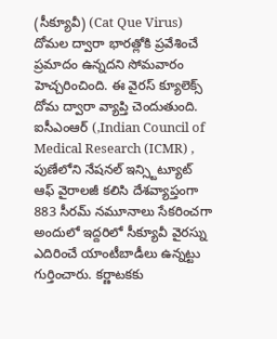(సీక్యూవీ) (Cat Que Virus) దోమల ద్వారా భారత్లోకి ప్రవేశించే ప్రమాదం ఉన్నదని సోమవారం హెచ్చరించింది. ఈ వైరస్ క్యూలెక్స్ దోమ ద్వారా వ్యాప్తి చెందుతుంది.
ఐసీఎంఆర్ (,Indian Council of Medical Research (ICMR) , పుణేలోని నేషనల్ ఇన్స్టిట్యూట్ ఆఫ్ వైరాలజీ కలిసి దేశవ్యాప్తంగా 883 సీరమ్ నమూనాలు సేకరించగా అందులో ఇద్దరిలో సీక్యూవీ వైరస్ను ఎదిరించే యాంటీబాడీలు ఉన్నట్టు గుర్తించారు. కర్ణాటకకు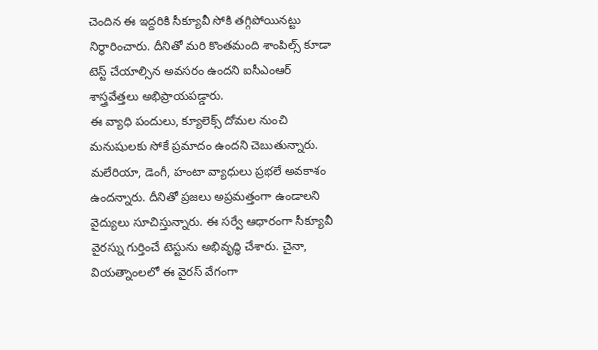చెందిన ఈ ఇద్దరికి సీక్యూవీ సోకి తగ్గిపోయినట్టు నిర్ధారించారు. దీనితో మరి కొంతమంది శాంపిల్స్ కూడా టెస్ట్ చేయాల్సిన అవసరం ఉందని ఐసీఎంఆర్ శాస్త్రవేత్తలు అభిప్రాయపడ్డారు.
ఈ వ్యాధి పందులు, క్యూలెక్స్ దోమల నుంచి మనుషులకు సోకే ప్రమాదం ఉందని చెబుతున్నారు. మలేరియా, డెంగీ, హంటా వ్యాధులు ప్రభలే అవకాశం ఉందన్నారు. దీనితో ప్రజలు అప్రమత్తంగా ఉండాలని వైద్యులు సూచిస్తున్నారు. ఈ సర్వే ఆధారంగా సీక్యూవీ వైరస్ను గుర్తించే టెస్టును అభివృద్ధి చేశారు. చైనా, వియత్నాంలలో ఈ వైరస్ వేగంగా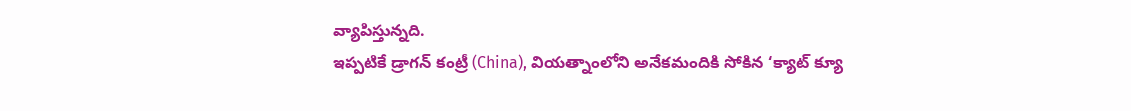వ్యాపిస్తున్నది.
ఇప్పటికే డ్రాగన్ కంట్రీ (China), వియత్నాంలోని అనేకమందికి సోకిన ‘క్యాట్ క్యూ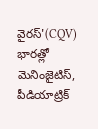వైరస్'(CQV) భారత్లో మెనింజైటిస్, పీడియాట్రిక్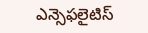ఎన్సెఫలైటిస్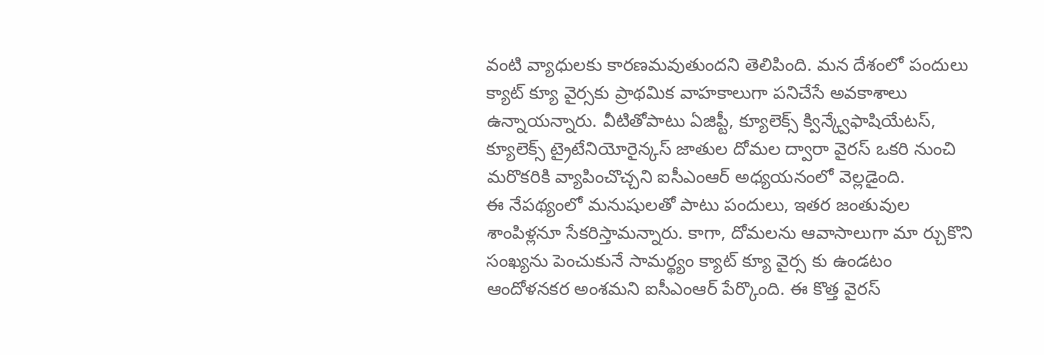వంటి వ్యాధులకు కారణమవుతుందని తెలిపింది. మన దేశంలో పందులు క్యాట్ క్యూ వైర్సకు ప్రాథమిక వాహకాలుగా పనిచేసే అవకాశాలు ఉన్నాయన్నారు. వీటితోపాటు ఏజిప్టీ, క్యూలెక్స్ క్విన్క్వేఫాషియేటస్, క్యూలెక్స్ ట్రైటేనియోరైన్కస్ జాతుల దోమల ద్వారా వైరస్ ఒకరి నుంచి మరొకరికి వ్యాపించొచ్చని ఐసీఎంఆర్ అధ్యయనంలో వెల్లడైంది.
ఈ నేపథ్యంలో మనుషులతో పాటు పందులు, ఇతర జంతువుల శాంపిళ్లనూ సేకరిస్తామన్నారు. కాగా, దోమలను ఆవాసాలుగా మా ర్చుకొని సంఖ్యను పెంచుకునే సామర్థ్యం క్యాట్ క్యూ వైర్స కు ఉండటం ఆందోళనకర అంశమని ఐసీఎంఆర్ పేర్కొంది. ఈ కొత్త వైరస్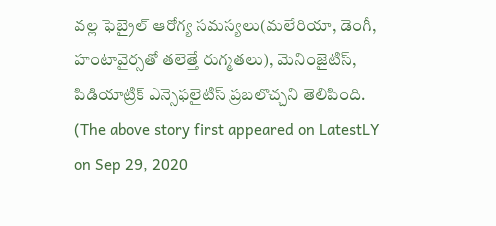వల్ల ఫెబ్రైల్ ఆరోగ్య సమస్యలు(మలేరియా, డెంగీ, హంటావైర్సతో తలెత్తే రుగ్మతలు), మెనింజైటిస్, పిడియాట్రిక్ ఎన్సెఫలైటిస్ ప్రబలొచ్చని తెలిపింది.
(The above story first appeared on LatestLY on Sep 29, 2020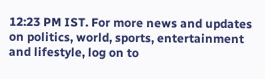12:23 PM IST. For more news and updates on politics, world, sports, entertainment and lifestyle, log on to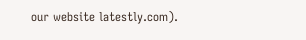our website latestly.com).